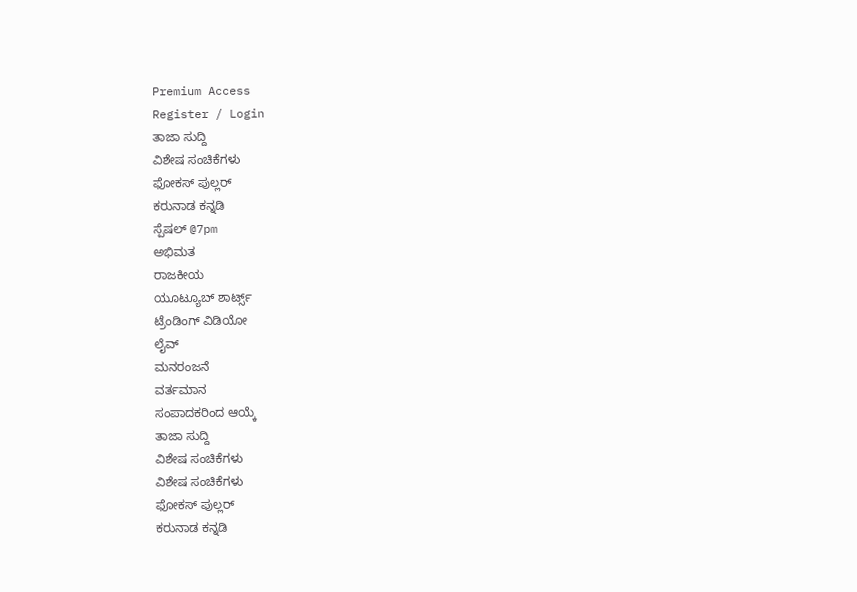Premium Access
Register / Login
ತಾಜಾ ಸುದ್ದಿ
ವಿಶೇಷ ಸಂಚಿಕೆಗಳು
ಫೋಕಸ್ ಪುಲ್ಲರ್
ಕರುನಾಡ ಕನ್ನಡಿ
ಸ್ಪೆಷಲ್ @7pm
ಅಭಿಮತ
ರಾಜಕೀಯ
ಯೂಟ್ಯೂಬ್ ಶಾರ್ಟ್ಸ್
ಟ್ರೆಂಡಿಂಗ್ ವಿಡಿಯೋ
ಲೈವ್
ಮನರಂಜನೆ
ವರ್ತಮಾನ
ಸಂಪಾದಕರಿಂದ ಆಯ್ಕೆ
ತಾಜಾ ಸುದ್ದಿ
ವಿಶೇಷ ಸಂಚಿಕೆಗಳು
ವಿಶೇಷ ಸಂಚಿಕೆಗಳು
ಫೋಕಸ್ ಪುಲ್ಲರ್
ಕರುನಾಡ ಕನ್ನಡಿ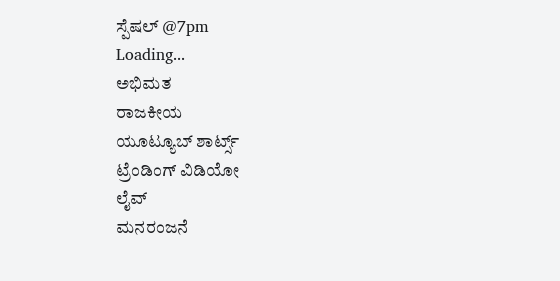ಸ್ಪೆಷಲ್ @7pm
Loading...
ಅಭಿಮತ
ರಾಜಕೀಯ
ಯೂಟ್ಯೂಬ್ ಶಾರ್ಟ್ಸ್
ಟ್ರೆಂಡಿಂಗ್ ವಿಡಿಯೋ
ಲೈವ್
ಮನರಂಜನೆ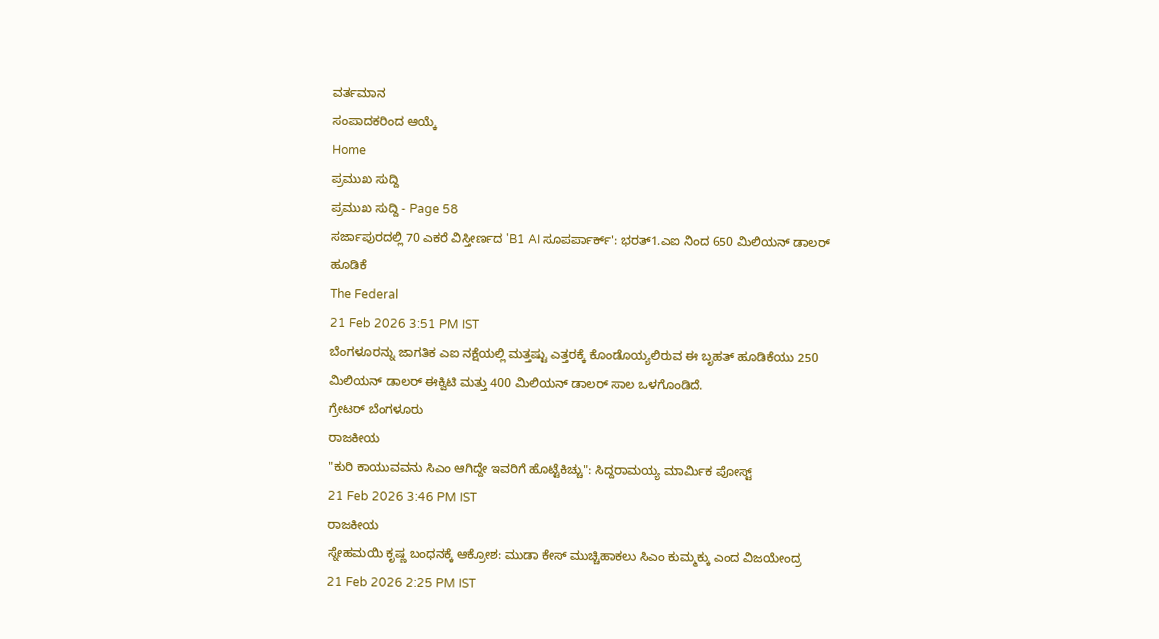ವರ್ತಮಾನ
ಸಂಪಾದಕರಿಂದ ಆಯ್ಕೆ
Home
ಪ್ರಮುಖ ಸುದ್ದಿ
ಪ್ರಮುಖ ಸುದ್ದಿ - Page 58
ಸರ್ಜಾಪುರದಲ್ಲಿ 70 ಎಕರೆ ವಿಸ್ತೀರ್ಣದ 'B1 AI ಸೂಪರ್ಪಾರ್ಕ್': ಭರತ್1.ಎಐ ನಿಂದ 650 ಮಿಲಿಯನ್ ಡಾಲರ್ ಹೂಡಿಕೆ
The Federal
21 Feb 2026 3:51 PM IST
ಬೆಂಗಳೂರನ್ನು ಜಾಗತಿಕ ಎಐ ನಕ್ಷೆಯಲ್ಲಿ ಮತ್ತಷ್ಟು ಎತ್ತರಕ್ಕೆ ಕೊಂಡೊಯ್ಯಲಿರುವ ಈ ಬೃಹತ್ ಹೂಡಿಕೆಯು 250 ಮಿಲಿಯನ್ ಡಾಲರ್ ಈಕ್ವಿಟಿ ಮತ್ತು 400 ಮಿಲಿಯನ್ ಡಾಲರ್ ಸಾಲ ಒಳಗೊಂಡಿದೆ.
ಗ್ರೇಟರ್ ಬೆಂಗಳೂರು
ರಾಜಕೀಯ
"ಕುರಿ ಕಾಯುವವನು ಸಿಎಂ ಆಗಿದ್ದೇ ಇವರಿಗೆ ಹೊಟ್ಟೆಕಿಚ್ಚು": ಸಿದ್ದರಾಮಯ್ಯ ಮಾರ್ಮಿಕ ಪೋಸ್ಟ್
21 Feb 2026 3:46 PM IST
ರಾಜಕೀಯ
ಸ್ನೇಹಮಯಿ ಕೃಷ್ಣ ಬಂಧನಕ್ಕೆ ಆಕ್ರೋಶ: ಮುಡಾ ಕೇಸ್ ಮುಚ್ಚಿಹಾಕಲು ಸಿಎಂ ಕುಮ್ಮಕ್ಕು ಎಂದ ವಿಜಯೇಂದ್ರ
21 Feb 2026 2:25 PM IST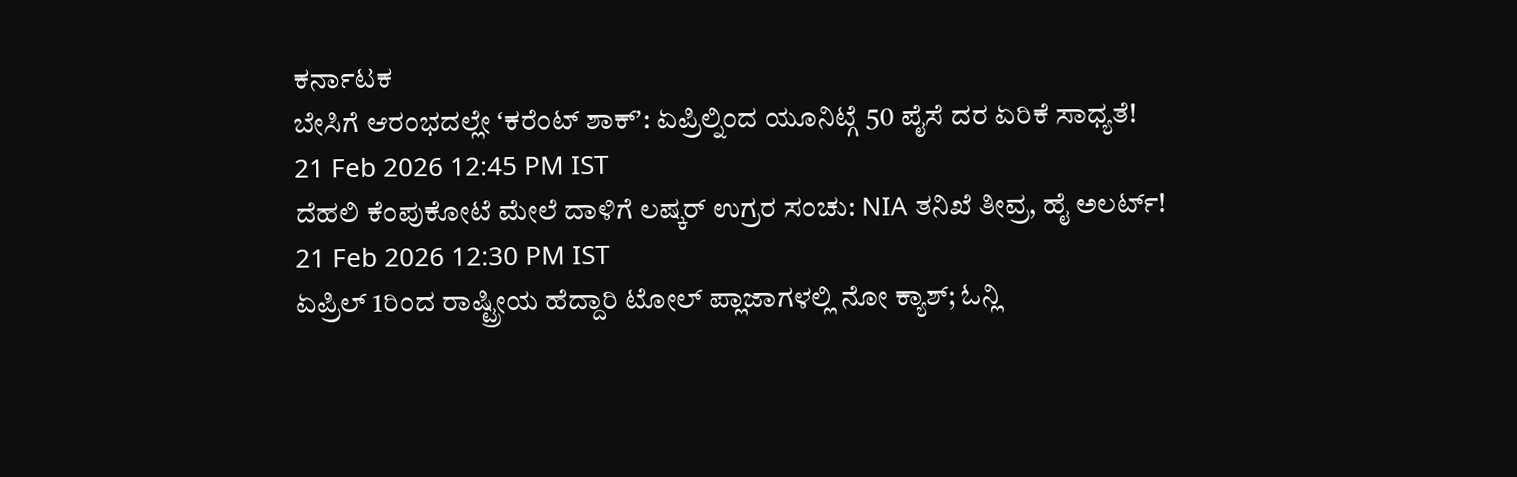ಕರ್ನಾಟಕ
ಬೇಸಿಗೆ ಆರಂಭದಲ್ಲೇ ʻಕರೆಂಟ್ ಶಾಕ್ʼ: ಏಪ್ರಿಲ್ನಿಂದ ಯೂನಿಟ್ಗೆ 50 ಪೈಸೆ ದರ ಏರಿಕೆ ಸಾಧ್ಯತೆ!
21 Feb 2026 12:45 PM IST
ದೆಹಲಿ ಕೆಂಪುಕೋಟೆ ಮೇಲೆ ದಾಳಿಗೆ ಲಷ್ಕರ್ ಉಗ್ರರ ಸಂಚು: NIA ತನಿಖೆ ತೀವ್ರ, ಹೈ ಅಲರ್ಟ್!
21 Feb 2026 12:30 PM IST
ಏಪ್ರಿಲ್ 1ರಿಂದ ರಾಷ್ಟ್ರೀಯ ಹೆದ್ದಾರಿ ಟೋಲ್ ಪ್ಲಾಜಾಗಳಲ್ಲಿ ನೋ ಕ್ಯಾಶ್; ಓನ್ಲಿ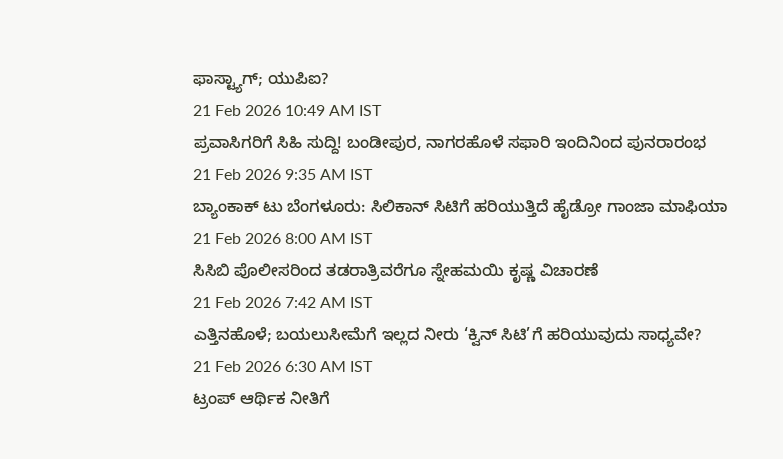ಫಾಸ್ಟ್ಯಾಗ್; ಯುಪಿಐ?
21 Feb 2026 10:49 AM IST
ಪ್ರವಾಸಿಗರಿಗೆ ಸಿಹಿ ಸುದ್ದಿ! ಬಂಡೀಪುರ, ನಾಗರಹೊಳೆ ಸಫಾರಿ ಇಂದಿನಿಂದ ಪುನರಾರಂಭ
21 Feb 2026 9:35 AM IST
ಬ್ಯಾಂಕಾಕ್ ಟು ಬೆಂಗಳೂರು: ಸಿಲಿಕಾನ್ ಸಿಟಿಗೆ ಹರಿಯುತ್ತಿದೆ ಹೈಡ್ರೋ ಗಾಂಜಾ ಮಾಫಿಯಾ
21 Feb 2026 8:00 AM IST
ಸಿಸಿಬಿ ಪೊಲೀಸರಿಂದ ತಡರಾತ್ರಿವರೆಗೂ ಸ್ನೇಹಮಯಿ ಕೃಷ್ಣ ವಿಚಾರಣೆ
21 Feb 2026 7:42 AM IST
ಎತ್ತಿನಹೊಳೆ; ಬಯಲುಸೀಮೆಗೆ ಇಲ್ಲದ ನೀರು ‘ಕ್ವಿನ್ ಸಿಟಿ’ಗೆ ಹರಿಯುವುದು ಸಾಧ್ಯವೇ?
21 Feb 2026 6:30 AM IST
ಟ್ರಂಪ್ ಆರ್ಥಿಕ ನೀತಿಗೆ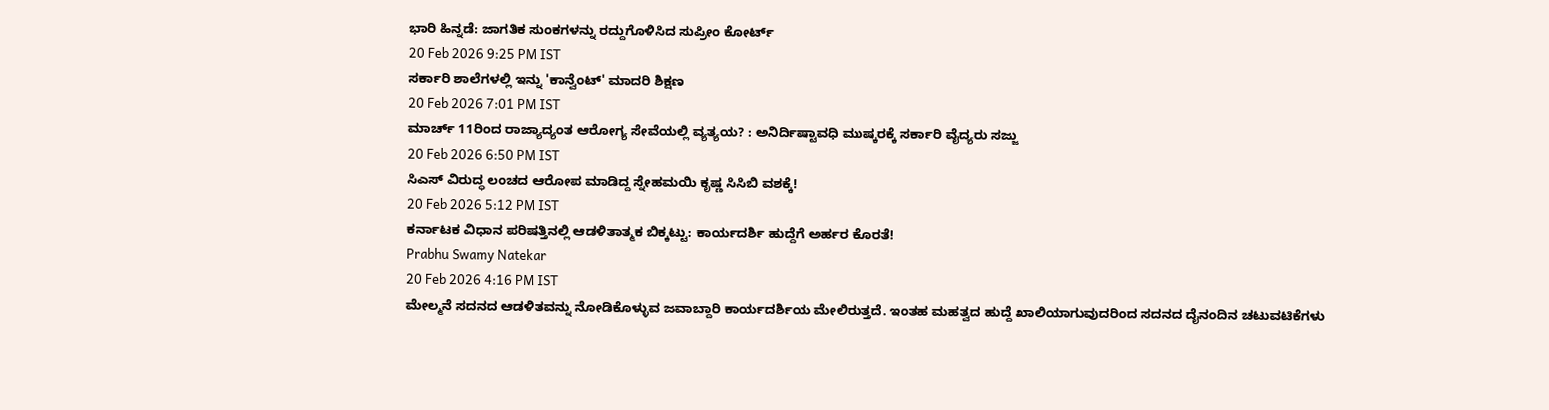ಭಾರಿ ಹಿನ್ನಡೆ: ಜಾಗತಿಕ ಸುಂಕಗಳನ್ನು ರದ್ದುಗೊಳಿಸಿದ ಸುಪ್ರೀಂ ಕೋರ್ಟ್
20 Feb 2026 9:25 PM IST
ಸರ್ಕಾರಿ ಶಾಲೆಗಳಲ್ಲಿ ಇನ್ನು 'ಕಾನ್ವೆಂಟ್' ಮಾದರಿ ಶಿಕ್ಷಣ
20 Feb 2026 7:01 PM IST
ಮಾರ್ಚ್ 11ರಿಂದ ರಾಜ್ಯಾದ್ಯಂತ ಆರೋಗ್ಯ ಸೇವೆಯಲ್ಲಿ ವ್ಯತ್ಯಯ? : ಅನಿರ್ದಿಷ್ಟಾವಧಿ ಮುಷ್ಕರಕ್ಕೆ ಸರ್ಕಾರಿ ವೈದ್ಯರು ಸಜ್ಜು
20 Feb 2026 6:50 PM IST
ಸಿಎಸ್ ವಿರುದ್ಧ ಲಂಚದ ಆರೋಪ ಮಾಡಿದ್ದ ಸ್ನೇಹಮಯಿ ಕೃಷ್ಣ ಸಿಸಿಬಿ ವಶಕ್ಕೆ!
20 Feb 2026 5:12 PM IST
ಕರ್ನಾಟಕ ವಿಧಾನ ಪರಿಷತ್ತಿನಲ್ಲಿ ಆಡಳಿತಾತ್ಮಕ ಬಿಕ್ಕಟ್ಟು: ಕಾರ್ಯದರ್ಶಿ ಹುದ್ದೆಗೆ ಅರ್ಹರ ಕೊರತೆ!
Prabhu Swamy Natekar
20 Feb 2026 4:16 PM IST
ಮೇಲ್ಮನೆ ಸದನದ ಆಡಳಿತವನ್ನು ನೋಡಿಕೊಳ್ಳುವ ಜವಾಬ್ದಾರಿ ಕಾರ್ಯದರ್ಶಿಯ ಮೇಲಿರುತ್ತದೆ. ಇಂತಹ ಮಹತ್ವದ ಹುದ್ದೆ ಖಾಲಿಯಾಗುವುದರಿಂದ ಸದನದ ದೈನಂದಿನ ಚಟುವಟಿಕೆಗಳು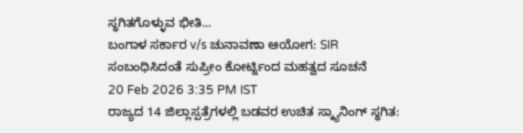ಸ್ಥಗಿತಗೊಳ್ಳುವ ಭೀತಿ...
ಬಂಗಾಳ ಸರ್ಕಾರ v/s ಚುನಾವಣಾ ಆಯೋಗ: SIR ಸಂಬಂಧಿಸಿದಂತೆ ಸುಪ್ರೀಂ ಕೋರ್ಟ್ನಿಂದ ಮಹತ್ವದ ಸೂಚನೆ
20 Feb 2026 3:35 PM IST
ರಾಜ್ಯದ 14 ಜಿಲ್ಲಾಸ್ಪತ್ರೆಗಳಲ್ಲಿ ಬಡವರ ಉಚಿತ ಸ್ಕ್ಯಾನಿಂಗ್ ಸ್ಥಗಿತ: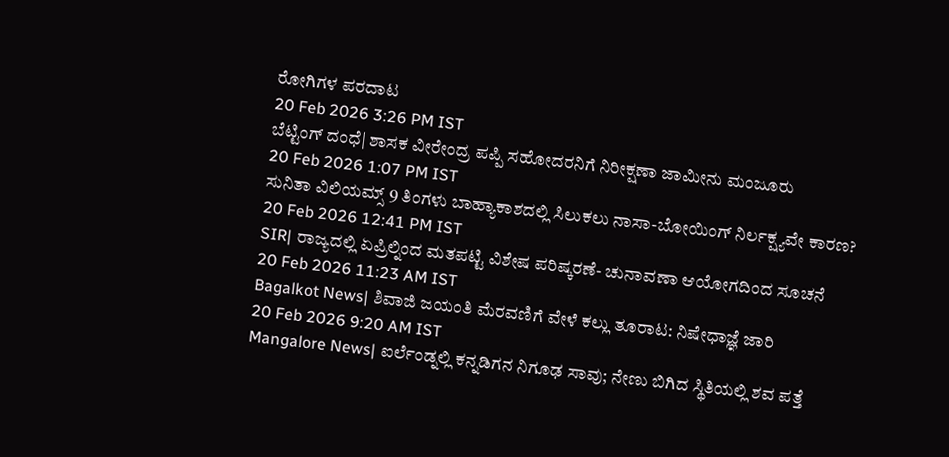ರೋಗಿಗಳ ಪರದಾಟ
20 Feb 2026 3:26 PM IST
ಬೆಟ್ಟಿಂಗ್ ದಂಧೆ| ಶಾಸಕ ವೀರೇಂದ್ರ ಪಪ್ಪಿ ಸಹೋದರನಿಗೆ ನಿರೀಕ್ಷಣಾ ಜಾಮೀನು ಮಂಜೂರು
20 Feb 2026 1:07 PM IST
ಸುನಿತಾ ವಿಲಿಯಮ್ಸ್ 9 ತಿಂಗಳು ಬಾಹ್ಯಾಕಾಶದಲ್ಲಿ ಸಿಲುಕಲು ನಾಸಾ-ಬೋಯಿಂಗ್ ನಿರ್ಲಕ್ಷ್ಯವೇ ಕಾರಣ?
20 Feb 2026 12:41 PM IST
SIR| ರಾಜ್ಯದಲ್ಲಿ ಏಪ್ರಿಲ್ನಿಂದ ಮತಪಟ್ಟಿ ವಿಶೇಷ ಪರಿಷ್ಕರಣೆ- ಚುನಾವಣಾ ಆಯೋಗದಿಂದ ಸೂಚನೆ
20 Feb 2026 11:23 AM IST
Bagalkot News| ಶಿವಾಜಿ ಜಯಂತಿ ಮೆರವಣಿಗೆ ವೇಳೆ ಕಲ್ಲು ತೂರಾಟ: ನಿಷೇಧಾಜ್ಞೆ ಜಾರಿ
20 Feb 2026 9:20 AM IST
Mangalore News| ಐರ್ಲೆಂಡ್ನಲ್ಲಿ ಕನ್ನಡಿಗನ ನಿಗೂಢ ಸಾವು; ನೇಣು ಬಿಗಿದ ಸ್ಥಿತಿಯಲ್ಲಿ ಶವ ಪತ್ತೆ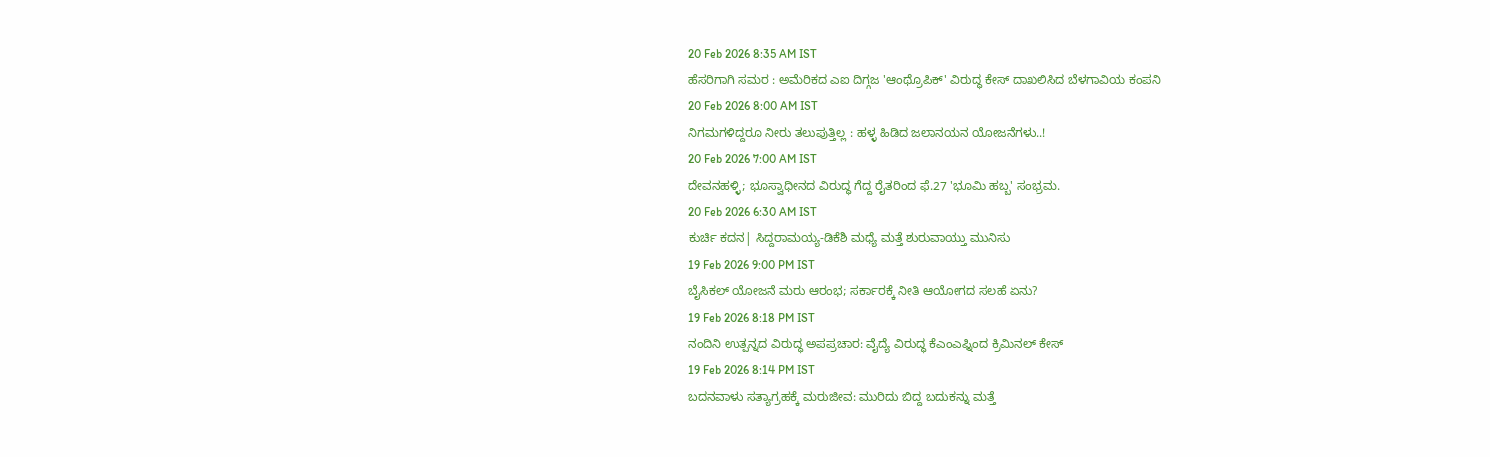20 Feb 2026 8:35 AM IST
ಹೆಸರಿಗಾಗಿ ಸಮರ : ಅಮೆರಿಕದ ಎಐ ದಿಗ್ಗಜ 'ಆಂಥ್ರೊಪಿಕ್' ವಿರುದ್ಧ ಕೇಸ್ ದಾಖಲಿಸಿದ ಬೆಳಗಾವಿಯ ಕಂಪನಿ
20 Feb 2026 8:00 AM IST
ನಿಗಮಗಳಿದ್ದರೂ ನೀರು ತಲುಪುತ್ತಿಲ್ಲ : ಹಳ್ಳ ಹಿಡಿದ ಜಲಾನಯನ ಯೋಜನೆಗಳು..!
20 Feb 2026 7:00 AM IST
ದೇವನಹಳ್ಳಿ; ಭೂಸ್ವಾಧೀನದ ವಿರುದ್ಧ ಗೆದ್ದ ರೈತರಿಂದ ಫೆ.27 'ಭೂಮಿ ಹಬ್ಬ' ಸಂಭ್ರಮ.
20 Feb 2026 6:30 AM IST
ಕುರ್ಚಿ ಕದನ| ಸಿದ್ದರಾಮಯ್ಯ-ಡಿಕೆಶಿ ಮಧ್ಯೆ ಮತ್ತೆ ಶುರುವಾಯ್ತು ಮುನಿಸು
19 Feb 2026 9:00 PM IST
ಬೈಸಿಕಲ್ ಯೋಜನೆ ಮರು ಆರಂಭ; ಸರ್ಕಾರಕ್ಕೆ ನೀತಿ ಆಯೋಗದ ಸಲಹೆ ಏನು?
19 Feb 2026 8:18 PM IST
ನಂದಿನಿ ಉತ್ಪನ್ನದ ವಿರುದ್ಧ ಅಪಪ್ರಚಾರ: ವೈದ್ಯೆ ವಿರುದ್ಧ ಕೆಎಂಎಫ್ನಿಂದ ಕ್ರಿಮಿನಲ್ ಕೇಸ್
19 Feb 2026 8:14 PM IST
ಬದನವಾಳು ಸತ್ಯಾಗ್ರಹಕ್ಕೆ ಮರುಜೀವ: ಮುರಿದು ಬಿದ್ದ ಬದುಕನ್ನು ಮತ್ತೆ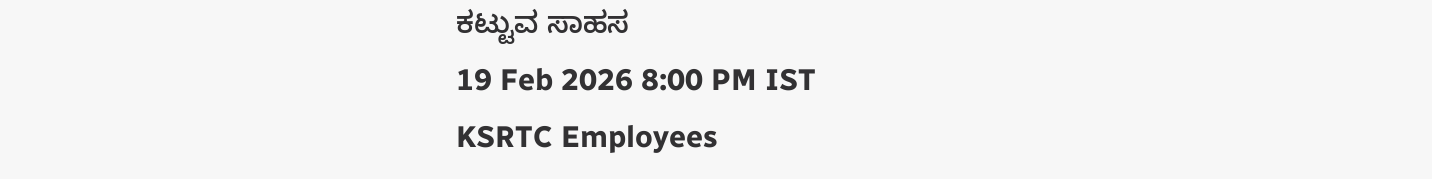ಕಟ್ಟುವ ಸಾಹಸ
19 Feb 2026 8:00 PM IST
KSRTC Employees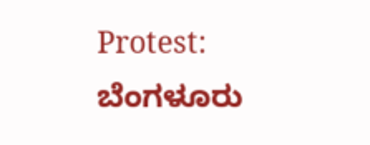Protest: ಬೆಂಗಳೂರು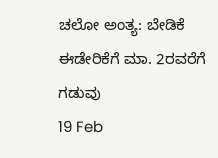ಚಲೋ ಅಂತ್ಯ: ಬೇಡಿಕೆ ಈಡೇರಿಕೆಗೆ ಮಾ. 2ರವರೆಗೆ ಗಡುವು
19 Feb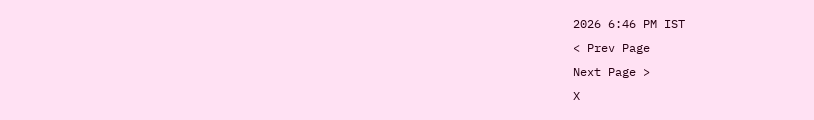2026 6:46 PM IST
< Prev Page
Next Page >
X